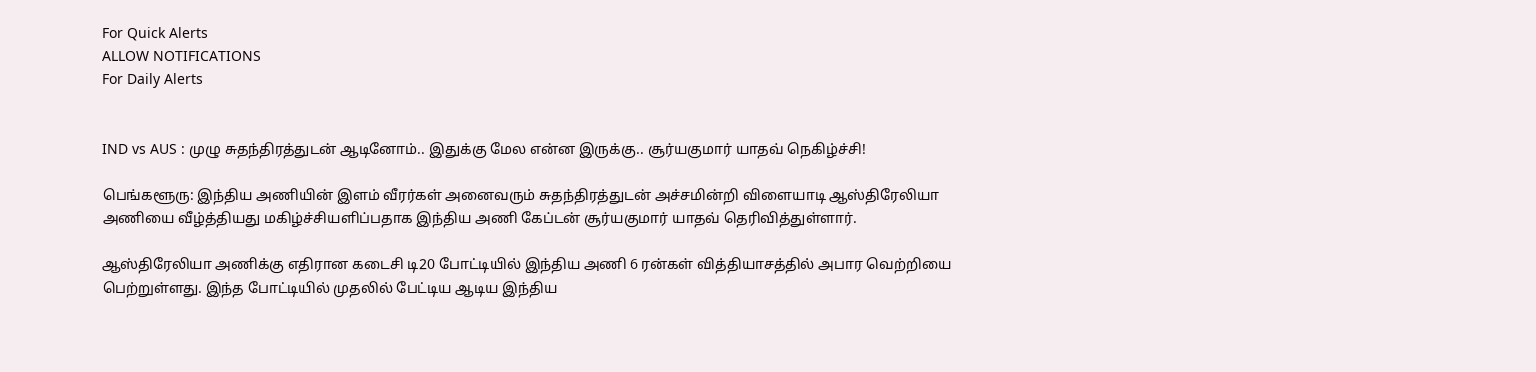For Quick Alerts
ALLOW NOTIFICATIONS
For Daily Alerts


IND vs AUS : முழு சுதந்திரத்துடன் ஆடினோம்.. இதுக்கு மேல என்ன இருக்கு.. சூர்யகுமார் யாதவ் நெகிழ்ச்சி!

பெங்களூரு: இந்திய அணியின் இளம் வீரர்கள் அனைவரும் சுதந்திரத்துடன் அச்சமின்றி விளையாடி ஆஸ்திரேலியா அணியை வீழ்த்தியது மகிழ்ச்சியளிப்பதாக இந்திய அணி கேப்டன் சூர்யகுமார் யாதவ் தெரிவித்துள்ளார்.

ஆஸ்திரேலியா அணிக்கு எதிரான கடைசி டி20 போட்டியில் இந்திய அணி 6 ரன்கள் வித்தியாசத்தில் அபார வெற்றியை பெற்றுள்ளது. இந்த போட்டியில் முதலில் பேட்டிய ஆடிய இந்திய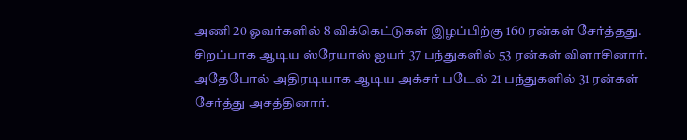அணி 20 ஓவர்களில் 8 விக்கெட்டுகள் இழப்பிற்கு 160 ரன்கள் சேர்த்தது. சிறப்பாக ஆடிய ஸ்ரேயாஸ் ஐயர் 37 பந்துகளில் 53 ரன்கள் விளாசினார். அதேபோல் அதிரடியாக ஆடிய அக்சர் படேல் 21 பந்துகளில் 31 ரன்கள் சேர்த்து அசத்தினார்.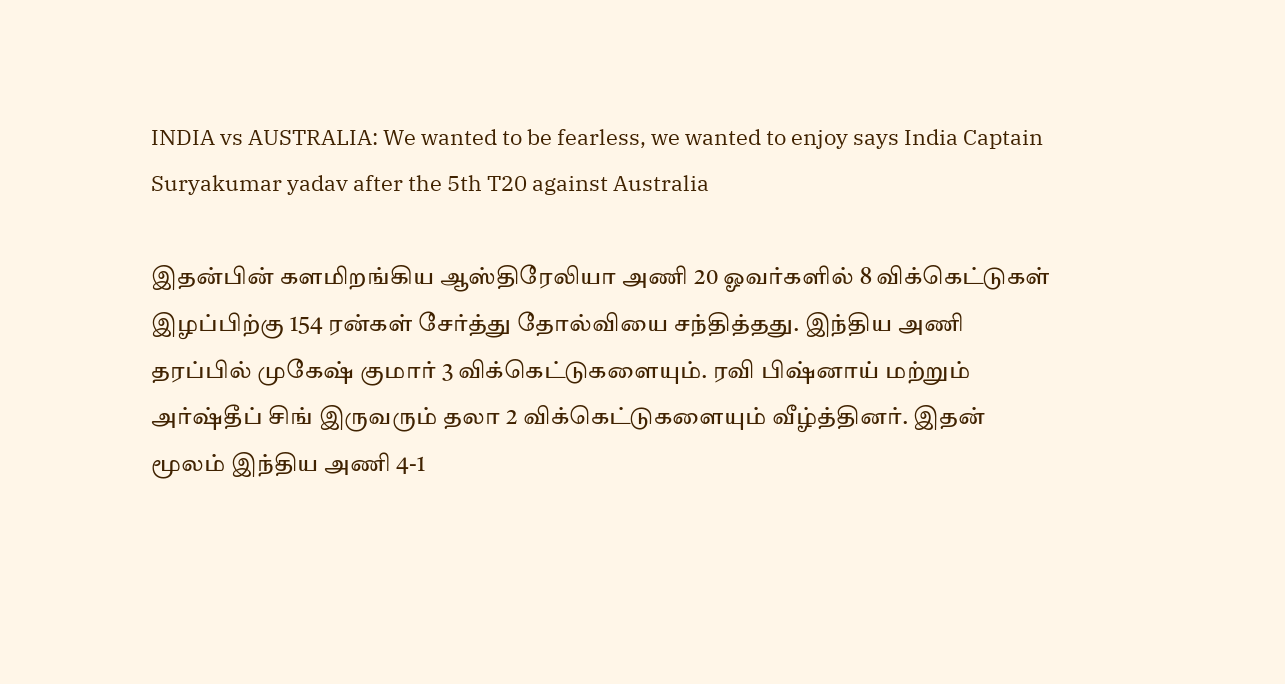INDIA vs AUSTRALIA: We wanted to be fearless, we wanted to enjoy says India Captain Suryakumar yadav after the 5th T20 against Australia

இதன்பின் களமிறங்கிய ஆஸ்திரேலியா அணி 20 ஓவர்களில் 8 விக்கெட்டுகள் இழப்பிற்கு 154 ரன்கள் சேர்த்து தோல்வியை சந்தித்தது. இந்திய அணி தரப்பில் முகேஷ் குமார் 3 விக்கெட்டுகளையும். ரவி பிஷ்னாய் மற்றும் அர்ஷ்தீப் சிங் இருவரும் தலா 2 விக்கெட்டுகளையும் வீழ்த்தினர். இதன் மூலம் இந்திய அணி 4-1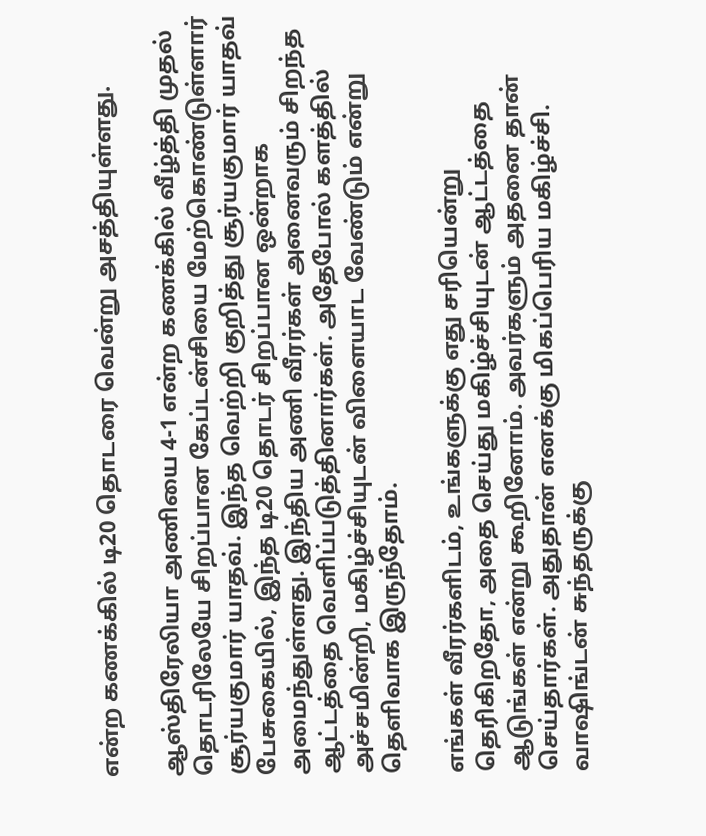என்ற கணக்கில் டி20 தொடரை வென்று அசத்தியுள்ளது.

ஆஸ்திரேலியா அணியை 4-1 என்ற கணக்கில் வீழ்த்தி முதல் தொடரிலேயே சிறப்பான கேப்டன்சியை மேற்கொண்டுள்ளார் சூர்யகுமார் யாதவ். இந்த வெற்றி குறித்து சூர்யகுமார் யாதவ் பேசுகையில், இந்த டி20 தொடர் சிறப்பான ஒன்றாக அமைந்துள்ளது. இந்திய அணி வீரர்கள் அனைவரும் சிறந்த ஆட்டத்தை வெளிப்படுத்தினார்கள். அதேபோல் களத்தில் அச்சமின்றி, மகிழ்ச்சியுடன் விளையாட வேண்டும் என்று தெளிவாக இருந்தோம்.

எங்கள் வீரர்களிடம், உங்களுக்கு எது சரியென்று தெரிகிறதோ, அதை செய்து மகிழ்ச்சியுடன் ஆட்டத்தை ஆடுங்கள் என்று கூறினோம். அவர்களும் அதனை தான் செய்தார்கள். அதுதான் எனக்கு மிகப்பெரிய மகிழ்ச்சி. வாஷிங்டன் சுந்தருக்கு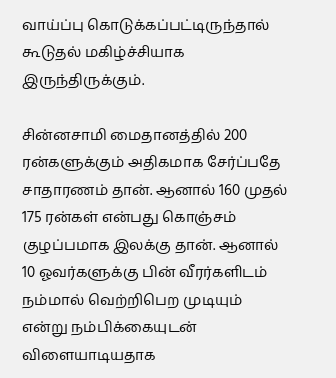வாய்ப்பு கொடுக்கப்பட்டிருந்தால் கூடுதல் மகிழ்ச்சியாக இருந்திருக்கும்.

சின்னசாமி மைதானத்தில் 200 ரன்களுக்கும் அதிகமாக சேர்ப்பதே சாதாரணம் தான். ஆனால் 160 முதல் 175 ரன்கள் என்பது கொஞ்சம் குழப்பமாக இலக்கு தான். ஆனால் 10 ஓவர்களுக்கு பின் வீரர்களிடம் நம்மால் வெற்றிபெற முடியும் என்று நம்பிக்கையுடன் விளையாடியதாக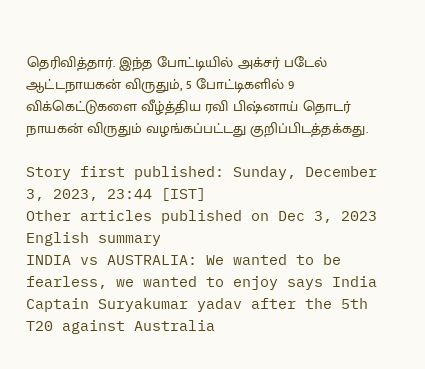தெரிவித்தார். இந்த போட்டியில் அக்சர் படேல் ஆட்டநாயகன் விருதும், 5 போட்டிகளில் 9 விக்கெட்டுகளை வீழ்த்திய ரவி பிஷ்னாய் தொடர் நாயகன் விருதும் வழங்கப்பட்டது குறிப்பிடத்தக்கது.

Story first published: Sunday, December 3, 2023, 23:44 [IST]
Other articles published on Dec 3, 2023
English summary
INDIA vs AUSTRALIA: We wanted to be fearless, we wanted to enjoy says India Captain Suryakumar yadav after the 5th T20 against Australia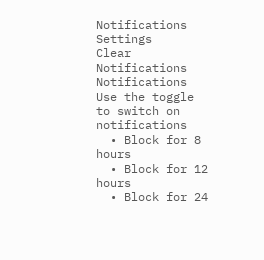Notifications
Settings
Clear Notifications
Notifications
Use the toggle to switch on notifications
  • Block for 8 hours
  • Block for 12 hours
  • Block for 24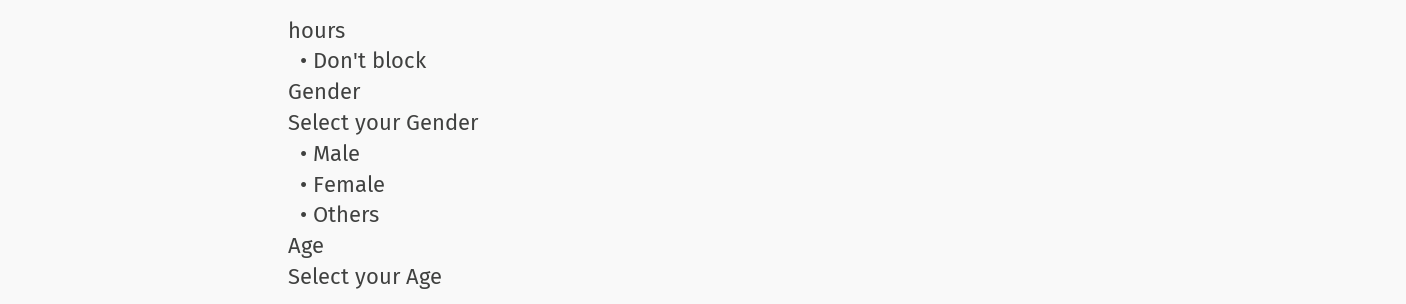hours
  • Don't block
Gender
Select your Gender
  • Male
  • Female
  • Others
Age
Select your Age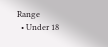Range
  • Under 18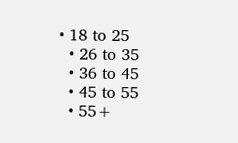• 18 to 25
  • 26 to 35
  • 36 to 45
  • 45 to 55
  • 55+